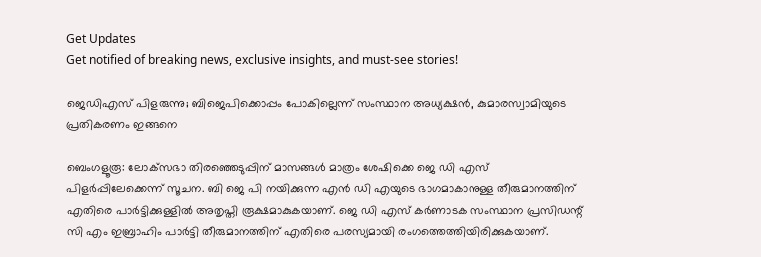Get Updates
Get notified of breaking news, exclusive insights, and must-see stories!

ജെഡിഎസ് പിളരുന്നു; ബിജെപിക്കൊപ്പം പോകില്ലെന്ന് സംസ്ഥാന അധ്യക്ഷന്‍, കുമാരസ്വാമിയുടെ പ്രതികരണം ഇങ്ങനെ

ബെംഗളൂരൂ: ലോക്‌സഭാ തിരഞ്ഞെടുപ്പിന് മാസങ്ങള്‍ മാത്രം ശേഷിക്കെ ജെ ഡി എസ് പിളര്‍പ്പിലേക്കെന്ന് സൂചന. ബി ജെ പി നയിക്കുന്ന എന്‍ ഡി എയുടെ ഭാഗമാകാനുള്ള തീരുമാനത്തിന് എതിരെ പാര്‍ട്ടിക്കുള്ളില്‍ അതൃപ്തി രൂക്ഷമാകുകയാണ്. ജെ ഡി എസ് കര്‍ണാടക സംസ്ഥാന പ്രസിഡന്റ് സി എം ഇബ്രാഹിം പാര്‍ട്ടി തീരുമാനത്തിന് എതിരെ പരസ്യമായി രംഗത്തെത്തിയിരിക്കുകയാണ്.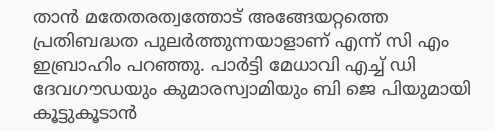താന്‍ മതേതരത്വത്തോട് അങ്ങേയറ്റത്തെ പ്രതിബദ്ധത പുലര്‍ത്തുന്നയാളാണ് എന്ന് സി എം ഇബ്രാഹിം പറഞ്ഞു. പാര്‍ട്ടി മേധാവി എച്ച് ഡി ദേവഗൗഡയും കുമാരസ്വാമിയും ബി ജെ പിയുമായി കൂട്ടുകൂടാന്‍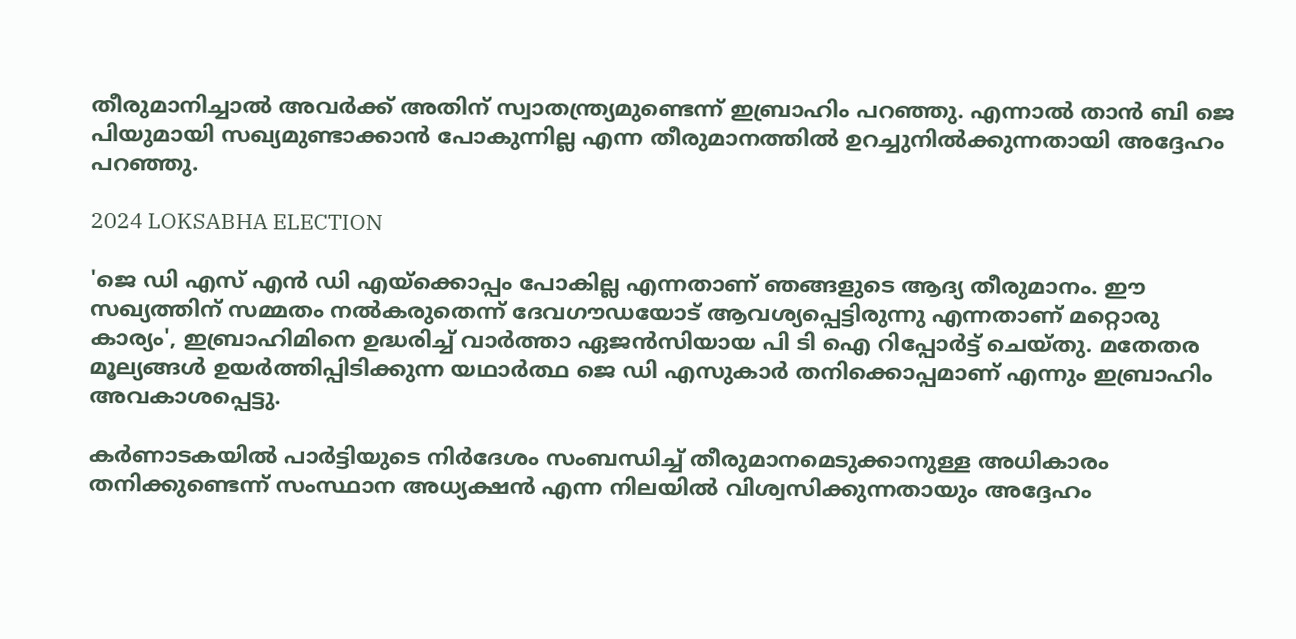തീരുമാനിച്ചാല്‍ അവര്‍ക്ക് അതിന് സ്വാതന്ത്ര്യമുണ്ടെന്ന് ഇബ്രാഹിം പറഞ്ഞു. എന്നാല്‍ താന്‍ ബി ജെ പിയുമായി സഖ്യമുണ്ടാക്കാന്‍ പോകുന്നില്ല എന്ന തീരുമാനത്തില്‍ ഉറച്ചുനില്‍ക്കുന്നതായി അദ്ദേഹം പറഞ്ഞു.

2024 LOKSABHA ELECTION

'ജെ ഡി എസ് എന്‍ ഡി എയ്ക്കൊപ്പം പോകില്ല എന്നതാണ് ഞങ്ങളുടെ ആദ്യ തീരുമാനം. ഈ സഖ്യത്തിന് സമ്മതം നല്‍കരുതെന്ന് ദേവഗൗഡയോട് ആവശ്യപ്പെട്ടിരുന്നു എന്നതാണ് മറ്റൊരു കാര്യം', ഇബ്രാഹിമിനെ ഉദ്ധരിച്ച് വാര്‍ത്താ ഏജന്‍സിയായ പി ടി ഐ റിപ്പോര്‍ട്ട് ചെയ്തു. മതേതര മൂല്യങ്ങള്‍ ഉയര്‍ത്തിപ്പിടിക്കുന്ന യഥാര്‍ത്ഥ ജെ ഡി എസുകാര്‍ തനിക്കൊപ്പമാണ് എന്നും ഇബ്രാഹിം അവകാശപ്പെട്ടു.

കര്‍ണാടകയില്‍ പാര്‍ട്ടിയുടെ നിര്‍ദേശം സംബന്ധിച്ച് തീരുമാനമെടുക്കാനുള്ള അധികാരം തനിക്കുണ്ടെന്ന് സംസ്ഥാന അധ്യക്ഷന്‍ എന്ന നിലയില്‍ വിശ്വസിക്കുന്നതായും അദ്ദേഹം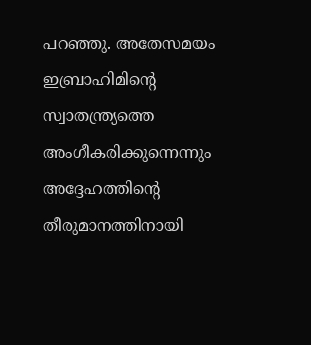പറഞ്ഞു. അതേസമയം ഇബ്രാഹിമിന്റെ സ്വാതന്ത്ര്യത്തെ അംഗീകരിക്കുന്നെന്നും അദ്ദേഹത്തിന്റെ തീരുമാനത്തിനായി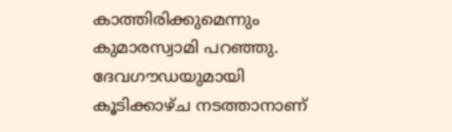കാത്തിരിക്കുമെന്നും കുമാരസ്വാമി പറഞ്ഞു. ദേവഗൗഡയുമായി കൂടിക്കാഴ്ച നടത്താനാണ്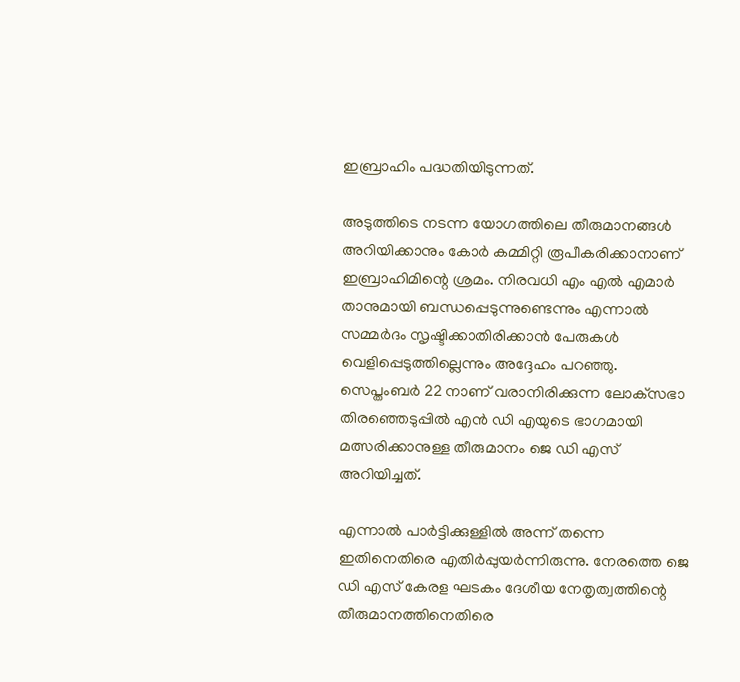ഇബ്രാഹിം പദ്ധതിയിടുന്നത്.

അടുത്തിടെ നടന്ന യോഗത്തിലെ തീരുമാനങ്ങള്‍ അറിയിക്കാനും കോര്‍ കമ്മിറ്റി രൂപീകരിക്കാനാണ് ഇബ്രാഹിമിന്റെ ശ്രമം. നിരവധി എം എല്‍ എമാര്‍ താനുമായി ബന്ധപ്പെടുന്നുണ്ടെന്നും എന്നാല്‍ സമ്മര്‍ദം സൃഷ്ടിക്കാതിരിക്കാന്‍ പേരുകള്‍ വെളിപ്പെടുത്തില്ലെന്നും അദ്ദേഹം പറഞ്ഞു. സെപ്തംബര്‍ 22 നാണ് വരാനിരിക്കുന്ന ലോക്‌സഭാ തിരഞ്ഞെടുപ്പില്‍ എന്‍ ഡി എയുടെ ഭാഗമായി മത്സരിക്കാനുള്ള തീരുമാനം ജെ ഡി എസ് അറിയിച്ചത്.

എന്നാല്‍ പാര്‍ട്ടിക്കുള്ളില്‍ അന്ന് തന്നെ ഇതിനെതിരെ എതിര്‍പ്പുയര്‍ന്നിരുന്നു. നേരത്തെ ജെ ഡി എസ് കേരള ഘടകം ദേശീയ നേതൃത്വത്തിന്റെ തീരുമാനത്തിനെതിരെ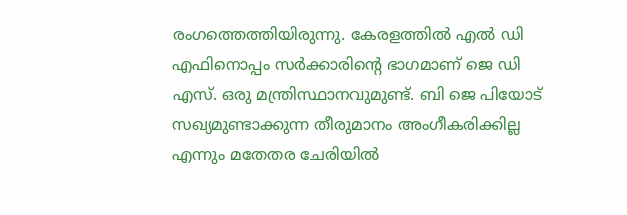രംഗത്തെത്തിയിരുന്നു. കേരളത്തില്‍ എല്‍ ഡി എഫിനൊപ്പം സര്‍ക്കാരിന്റെ ഭാഗമാണ് ജെ ഡി എസ്. ഒരു മന്ത്രിസ്ഥാനവുമുണ്ട്. ബി ജെ പിയോട് സഖ്യമുണ്ടാക്കുന്ന തീരുമാനം അംഗീകരിക്കില്ല എന്നും മതേതര ചേരിയില്‍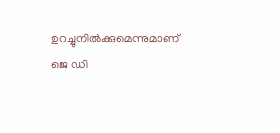ഉറച്ചുനില്‍ക്കുമെന്നുമാണ് ജെ ഡി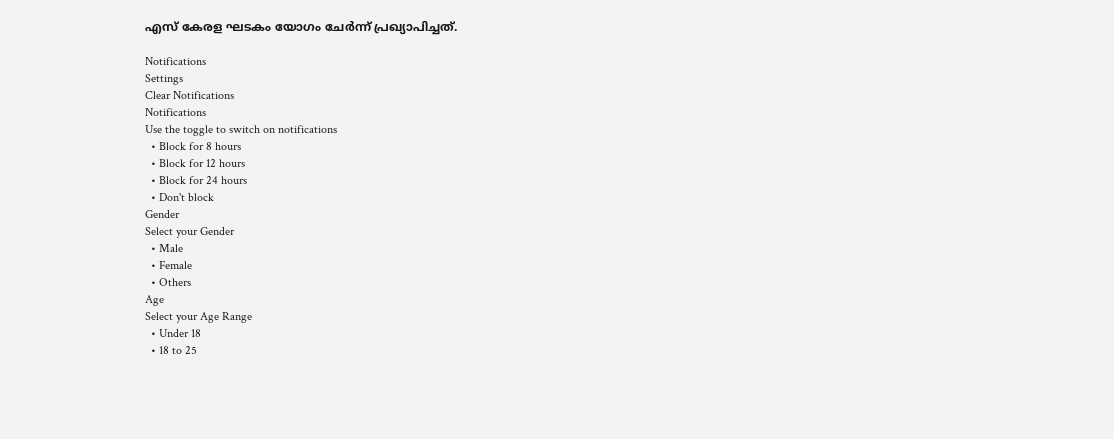എസ് കേരള ഘടകം യോഗം ചേര്‍ന്ന് പ്രഖ്യാപിച്ചത്.

Notifications
Settings
Clear Notifications
Notifications
Use the toggle to switch on notifications
  • Block for 8 hours
  • Block for 12 hours
  • Block for 24 hours
  • Don't block
Gender
Select your Gender
  • Male
  • Female
  • Others
Age
Select your Age Range
  • Under 18
  • 18 to 25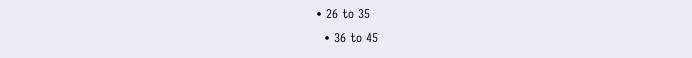• 26 to 35
  • 36 to 45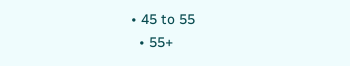• 45 to 55
  • 55+